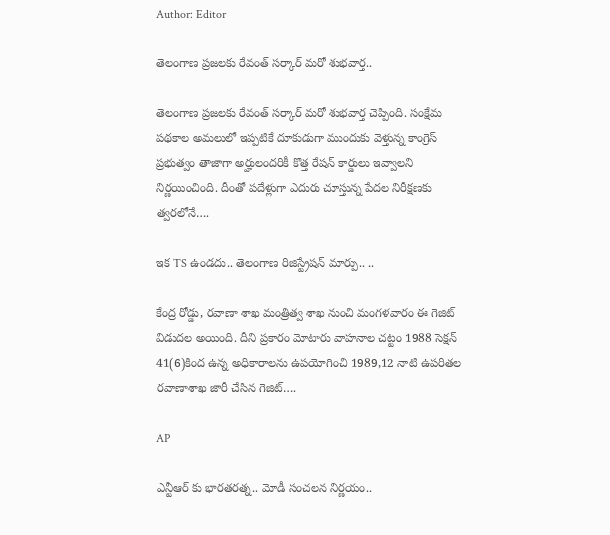Author: Editor

తెలంగాణ ప్రజలకు రేవంత్‌ సర్కార్‌ మరో శుభవార్త..

తెలంగాణ ప్రజలకు రేవంత్‌ సర్కార్‌ మరో శుభవార్త చెప్పింది. సంక్షేమ పథకాల అమలులో ఇప్పటికే దూకుడుగా ముందుకు వెళ్తున్న కాంగ్రెస్‌ ప్రభుత్వం తాజాగా అర్హులందరికీ కొత్త రేషన్‌ కార్డులు ఇవ్వాలని నిర్ణయించింది. దీంతో పదేళ్లుగా ఎదురు చూస్తున్న పేదల నిరీక్షణకు త్వరలోనే….

ఇక TS ఉండదు.. తెలంగాణ రిజిస్ట్రేషన్ మార్పు.. ..

కేంద్ర రోడ్డు, రవాణా శాఖ మంత్రిత్వ శాఖ నుంచి మంగళవారం ఈ గెజిట్ విడుదల అయింది. దీని ప్రకారం మోటారు వాహనాల చట్టం 1988 సెక్షన్ 41(6)కింద ఉన్న అధికారాలను ఉపయోగించి 1989,12 నాటి ఉపరితల రవాణాశాఖ జారీ చేసిన గెజిట్….

AP

ఎన్టీఆర్ కు భారతరత్న.. మోడీ సంచలన నిర్ణయం..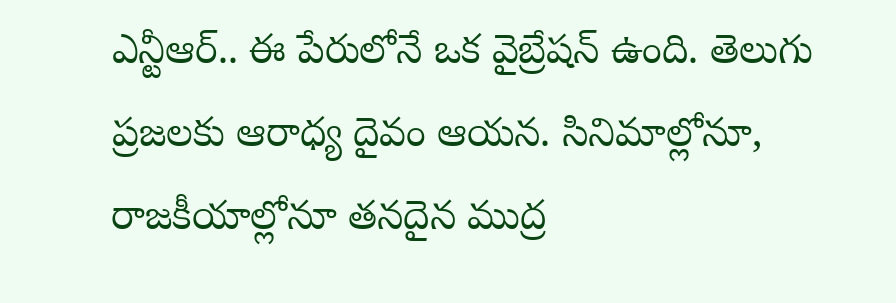ఎన్టీఆర్.. ఈ పేరులోనే ఒక వైబ్రేషన్ ఉంది. తెలుగు ప్రజలకు ఆరాధ్య దైవం ఆయన. సినిమాల్లోనూ, రాజకీయాల్లోనూ తనదైన ముద్ర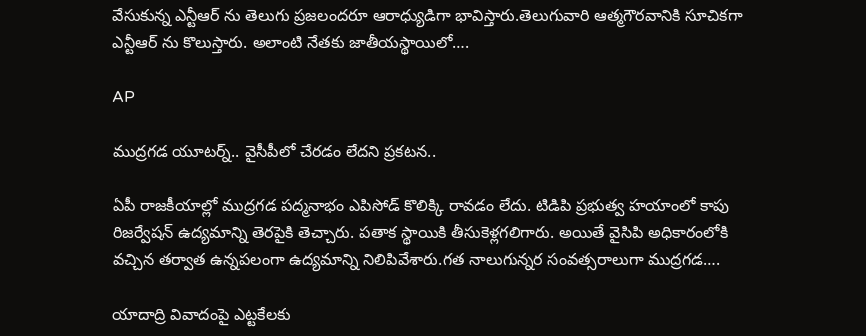వేసుకున్న ఎన్టీఆర్ ను తెలుగు ప్రజలందరూ ఆరాధ్యుడిగా భావిస్తారు.తెలుగువారి ఆత్మగౌరవానికి సూచికగా ఎన్టీఆర్ ను కొలుస్తారు. అలాంటి నేతకు జాతీయస్థాయిలో….

AP

ముద్రగడ యూటర్న్.. వైసీపీలో చేరడం లేదని ప్రకటన..

ఏపీ రాజకీయాల్లో ముద్రగడ పద్మనాభం ఎపిసోడ్ కొలిక్కి రావడం లేదు. టిడిపి ప్రభుత్వ హయాంలో కాపు రిజర్వేషన్ ఉద్యమాన్ని తెరపైకి తెచ్చారు. పతాక స్థాయికి తీసుకెళ్లగలిగారు. అయితే వైసిపి అధికారంలోకి వచ్చిన తర్వాత ఉన్నపలంగా ఉద్యమాన్ని నిలిపివేశారు.గత నాలుగున్నర సంవత్సరాలుగా ముద్రగడ….

యాదాద్రి వివాదంపై ఎట్టకేలకు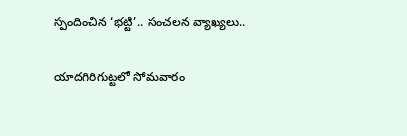స్పందించిన ‘భట్టి’.. సంచలన వ్యాఖ్యలు..

యాదగిరిగుట్టలో సోమవారం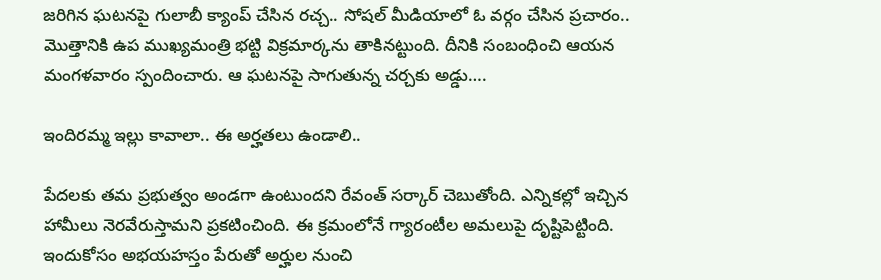జరిగిన ఘటనపై గులాబీ క్యాంప్ చేసిన రచ్చ.. సోషల్ మీడియాలో ఓ వర్గం చేసిన ప్రచారం.. మొత్తానికి ఉప ముఖ్యమంత్రి భట్టి విక్రమార్కను తాకినట్టుంది. దీనికి సంబంధించి ఆయన మంగళవారం స్పందించారు. ఆ ఘటనపై సాగుతున్న చర్చకు అడ్డు….

ఇందిరమ్మ ఇల్లు కావాలా.. ఈ అర్హతలు ఉండాలి..

పేదలకు తమ ప్రభుత్వం అండగా ఉంటుందని రేవంత్‌ సర్కార్‌ చెబుతోంది. ఎన్నికల్లో ఇచ్చిన హామీలు నెరవేరుస్తామని ప్రకటించింది. ఈ క్రమంలోనే గ్యారంటీల అమలుపై దృష్టిపెట్టింది. ఇందుకోసం అభయహస్తం పేరుతో అర్హుల నుంచి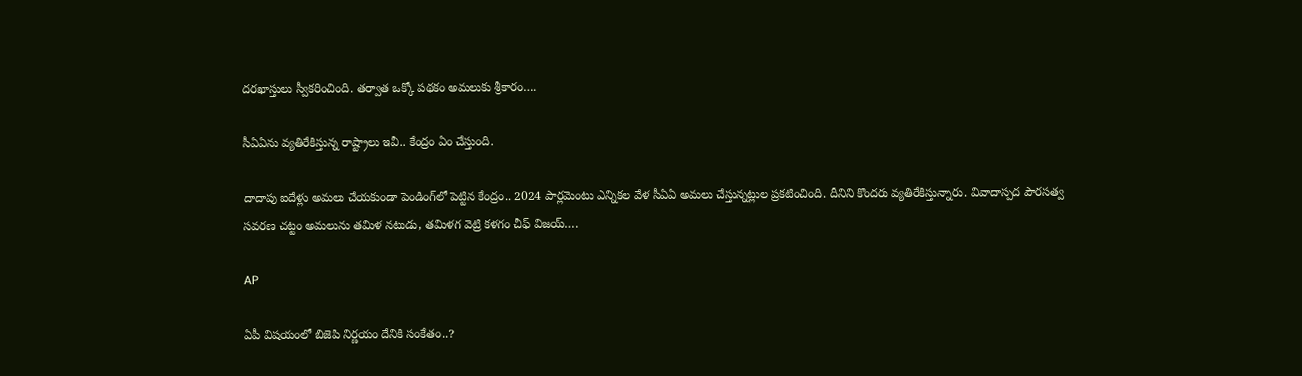దరఖాస్తులు స్వీకరించింది. తర్వాత ఒక్కో పథకం అమలుకు శ్రీకారం….

సీఏఏను వ్యతిరేకిస్తున్న రాష్ట్రాలు ఇవీ.. కేంద్రం ఏం చేస్తుంది.

దాదాపు ఐదేళ్లు అమలు చేయకుండా పెండింగ్‌లో పెట్టిన కేంద్రం.. 2024 పార్లమెంటు ఎన్నికల వేళ సీఏఏ అమలు చేస్తున్నట్లుల ప్రకటించింది. దీనిని కొందరు వ్యతిరేకిస్తున్నారు. వివాదాస్పద పౌరసత్వ సవరణ చట్టం అమలును తమిళ నటుడు, తమిళగ వెట్రి కళగం చీఫ్‌ విజయ్‌….

AP

ఏపీ విషయంలో బిజెపి నిర్ణయం దేనికి సంకేతం..?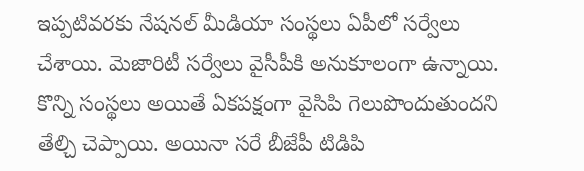ఇప్పటివరకు నేషనల్ మీడియా సంస్థలు ఏపీలో సర్వేలు చేశాయి. మెజారిటీ సర్వేలు వైసీపీకి అనుకూలంగా ఉన్నాయి. కొన్ని సంస్థలు అయితే ఏకపక్షంగా వైసిపి గెలుపొందుతుందని తేల్చి చెప్పాయి. అయినా సరే బీజేపీ టిడిపి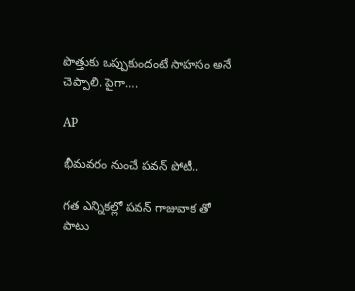పొత్తుకు ఒప్పుకుందంటే సాహసం అనే చెప్పాలి. పైగా….

AP

భీమవరం నుంచే పవన్ పోటీ..

గత ఎన్నికల్లో పవన్ గాజువాక తో పాటు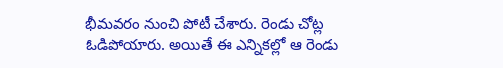భీమవరం నుంచి పోటీ చేశారు. రెండు చోట్ల ఓడిపోయారు. అయితే ఈ ఎన్నికల్లో ఆ రెండు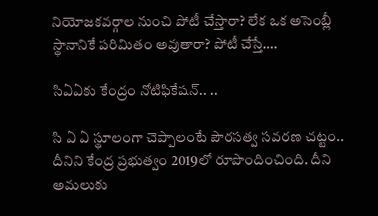నియోజకవర్గాల నుంచి పోటీ చేస్తారా? లేక ఒక అసెంబ్లీ స్థానానికే పరిమితం అవుతారా? పోటీ చేస్తే….

సిఏఏకు కేంద్రం నోటిఫికేషన్.. ..

సి ఏ ఏ స్థూలంగా చెప్పాలంటే పౌరసత్వ సవరణ చట్టం.. దీనిని కేంద్ర ప్రభుత్వం 2019లో రూపొందించింది. దీని అమలుకు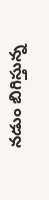నడుం బిగిస్తున్న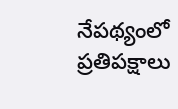నేపథ్యంలో ప్రతిపక్షాలు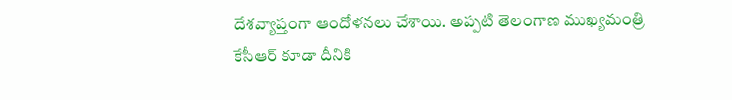దేశవ్యాప్తంగా ఆందోళనలు చేశాయి. అప్పటి తెలంగాణ ముఖ్యమంత్రి కేసీఆర్ కూడా దీనికి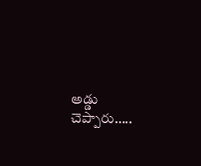అడ్డు చెప్పారు…..